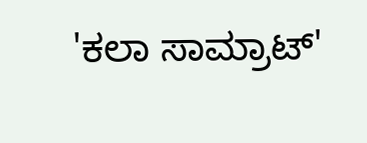'ಕಲಾ ಸಾಮ್ರಾಟ್'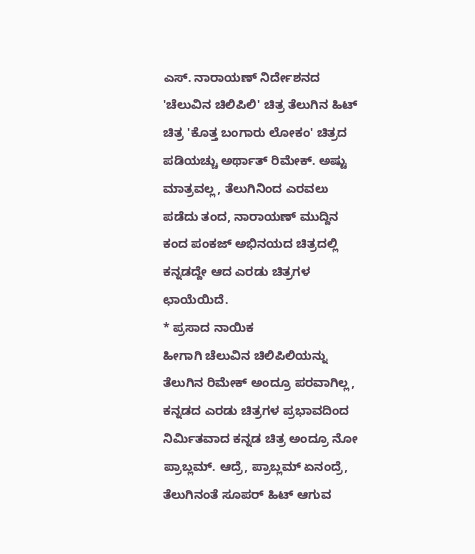ಎಸ್. ನಾರಾಯಣ್ ನಿರ್ದೇಶನದ 'ಚೆಲುವಿನ ಚಿಲಿಪಿಲಿ' ಚಿತ್ರ ತೆಲುಗಿನ ಹಿಟ್ ಚಿತ್ರ 'ಕೊತ್ತ ಬಂಗಾರು ಲೋಕಂ' ಚಿತ್ರದ ಪಡಿಯಚ್ಚು ಅರ್ಥಾತ್ ರಿಮೇಕ್. ಅಷ್ಟು ಮಾತ್ರವಲ್ಲ, ತೆಲುಗಿನಿಂದ ಎರವಲು ಪಡೆದು ತಂದ, ನಾರಾಯಣ್ ಮುದ್ದಿನ ಕಂದ ಪಂಕಜ್ ಅಭಿನಯದ ಚಿತ್ರದಲ್ಲಿ ಕನ್ನಡದ್ದೇ ಆದ ಎರಡು ಚಿತ್ರಗಳ ಛಾಯೆಯಿದೆ.
* ಪ್ರಸಾದ ನಾಯಿಕ
ಹೀಗಾಗಿ ಚೆಲುವಿನ ಚಿಲಿಪಿಲಿಯನ್ನು ತೆಲುಗಿನ ರಿಮೇಕ್ ಅಂದ್ರೂ ಪರವಾಗಿಲ್ಲ, ಕನ್ನಡದ ಎರಡು ಚಿತ್ರಗಳ ಪ್ರಭಾವದಿಂದ ನಿರ್ಮಿತವಾದ ಕನ್ನಡ ಚಿತ್ರ ಅಂದ್ರೂ ನೋ ಪ್ರಾಬ್ಲಮ್. ಆದ್ರೆ, ಪ್ರಾಬ್ಲಮ್ ಏನಂದ್ರೆ, ತೆಲುಗಿನಂತೆ ಸೂಪರ್ ಹಿಟ್ ಆಗುವ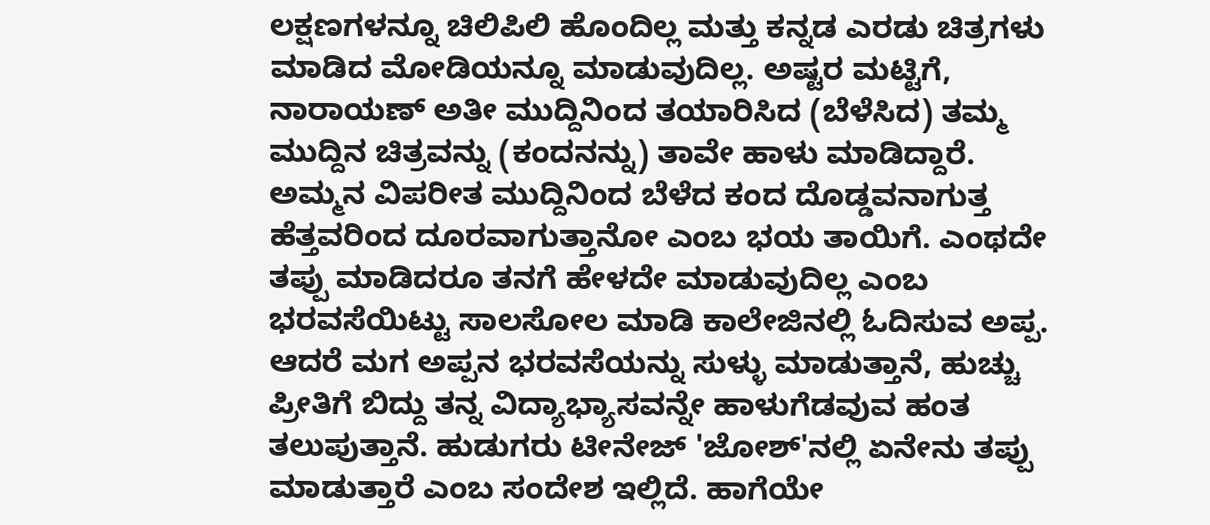ಲಕ್ಷಣಗಳನ್ನೂ ಚಿಲಿಪಿಲಿ ಹೊಂದಿಲ್ಲ ಮತ್ತು ಕನ್ನಡ ಎರಡು ಚಿತ್ರಗಳು ಮಾಡಿದ ಮೋಡಿಯನ್ನೂ ಮಾಡುವುದಿಲ್ಲ. ಅಷ್ಟರ ಮಟ್ಟಿಗೆ, ನಾರಾಯಣ್ ಅತೀ ಮುದ್ದಿನಿಂದ ತಯಾರಿಸಿದ (ಬೆಳೆಸಿದ) ತಮ್ಮ ಮುದ್ದಿನ ಚಿತ್ರವನ್ನು (ಕಂದನನ್ನು) ತಾವೇ ಹಾಳು ಮಾಡಿದ್ದಾರೆ.
ಅಮ್ಮನ ವಿಪರೀತ ಮುದ್ದಿನಿಂದ ಬೆಳೆದ ಕಂದ ದೊಡ್ಡವನಾಗುತ್ತ ಹೆತ್ತವರಿಂದ ದೂರವಾಗುತ್ತಾನೋ ಎಂಬ ಭಯ ತಾಯಿಗೆ. ಎಂಥದೇ ತಪ್ಪು ಮಾಡಿದರೂ ತನಗೆ ಹೇಳದೇ ಮಾಡುವುದಿಲ್ಲ ಎಂಬ ಭರವಸೆಯಿಟ್ಟು ಸಾಲಸೋಲ ಮಾಡಿ ಕಾಲೇಜಿನಲ್ಲಿ ಓದಿಸುವ ಅಪ್ಪ. ಆದರೆ ಮಗ ಅಪ್ಪನ ಭರವಸೆಯನ್ನು ಸುಳ್ಳು ಮಾಡುತ್ತಾನೆ, ಹುಚ್ಚು ಪ್ರೀತಿಗೆ ಬಿದ್ದು ತನ್ನ ವಿದ್ಯಾಭ್ಯಾಸವನ್ನೇ ಹಾಳುಗೆಡವುವ ಹಂತ ತಲುಪುತ್ತಾನೆ. ಹುಡುಗರು ಟೀನೇಜ್ 'ಜೋಶ್'ನಲ್ಲಿ ಏನೇನು ತಪ್ಪು ಮಾಡುತ್ತಾರೆ ಎಂಬ ಸಂದೇಶ ಇಲ್ಲಿದೆ. ಹಾಗೆಯೇ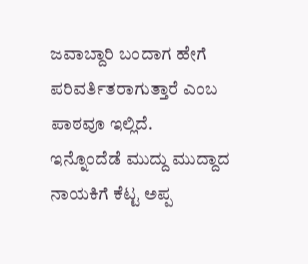ಜವಾಬ್ದಾರಿ ಬಂದಾಗ ಹೇಗೆ ಪರಿವರ್ತಿತರಾಗುತ್ತಾರೆ ಎಂಬ ಪಾಠವೂ ಇಲ್ಲಿದೆ.
ಇನ್ನೊಂದೆಡೆ ಮುದ್ದು ಮುದ್ದಾದ ನಾಯಕಿಗೆ ಕೆಟ್ಟ ಅಪ್ಪ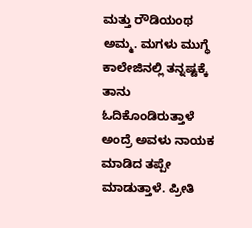ಮತ್ತು ರೌಡಿಯಂಥ ಅಮ್ಮ. ಮಗಳು ಮುಗ್ಧೆ ಕಾಲೇಜಿನಲ್ಲಿ ತನ್ನಷ್ಟಕ್ಕೆ ತಾನು ಓದಿಕೊಂಡಿರುತ್ತಾಳೆ ಅಂದ್ರೆ ಅವಳು ನಾಯಕ ಮಾಡಿದ ತಪ್ಪೇ ಮಾಡುತ್ತಾಳೆ. ಪ್ರೀತಿ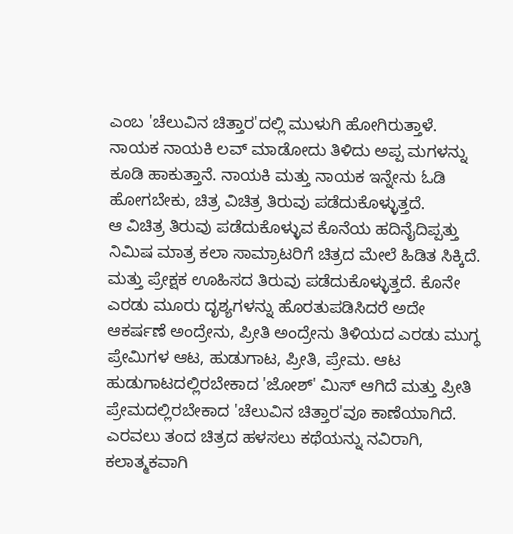ಎಂಬ 'ಚೆಲುವಿನ ಚಿತ್ತಾರ'ದಲ್ಲಿ ಮುಳುಗಿ ಹೋಗಿರುತ್ತಾಳೆ. ನಾಯಕ ನಾಯಕಿ ಲವ್ ಮಾಡೋದು ತಿಳಿದು ಅಪ್ಪ ಮಗಳನ್ನು ಕೂಡಿ ಹಾಕುತ್ತಾನೆ. ನಾಯಕಿ ಮತ್ತು ನಾಯಕ ಇನ್ನೇನು ಓಡಿ ಹೋಗಬೇಕು, ಚಿತ್ರ ವಿಚಿತ್ರ ತಿರುವು ಪಡೆದುಕೊಳ್ಳುತ್ತದೆ.
ಆ ವಿಚಿತ್ರ ತಿರುವು ಪಡೆದುಕೊಳ್ಳುವ ಕೊನೆಯ ಹದಿನೈದಿಪ್ಪತ್ತು ನಿಮಿಷ ಮಾತ್ರ ಕಲಾ ಸಾಮ್ರಾಟರಿಗೆ ಚಿತ್ರದ ಮೇಲೆ ಹಿಡಿತ ಸಿಕ್ಕಿದೆ. ಮತ್ತು ಪ್ರೇಕ್ಷಕ ಊಹಿಸದ ತಿರುವು ಪಡೆದುಕೊಳ್ಳುತ್ತದೆ. ಕೊನೇ ಎರಡು ಮೂರು ದೃಶ್ಯಗಳನ್ನು ಹೊರತುಪಡಿಸಿದರೆ ಅದೇ ಆಕರ್ಷಣೆ ಅಂದ್ರೇನು, ಪ್ರೀತಿ ಅಂದ್ರೇನು ತಿಳಿಯದ ಎರಡು ಮುಗ್ಧ ಪ್ರೇಮಿಗಳ ಆಟ, ಹುಡುಗಾಟ, ಪ್ರೀತಿ, ಪ್ರೇಮ. ಆಟ ಹುಡುಗಾಟದಲ್ಲಿರಬೇಕಾದ 'ಜೋಶ್' ಮಿಸ್ ಆಗಿದೆ ಮತ್ತು ಪ್ರೀತಿ ಪ್ರೇಮದಲ್ಲಿರಬೇಕಾದ 'ಚೆಲುವಿನ ಚಿತ್ತಾರ'ವೂ ಕಾಣೆಯಾಗಿದೆ.
ಎರವಲು ತಂದ ಚಿತ್ರದ ಹಳಸಲು ಕಥೆಯನ್ನು ನವಿರಾಗಿ, ಕಲಾತ್ಮಕವಾಗಿ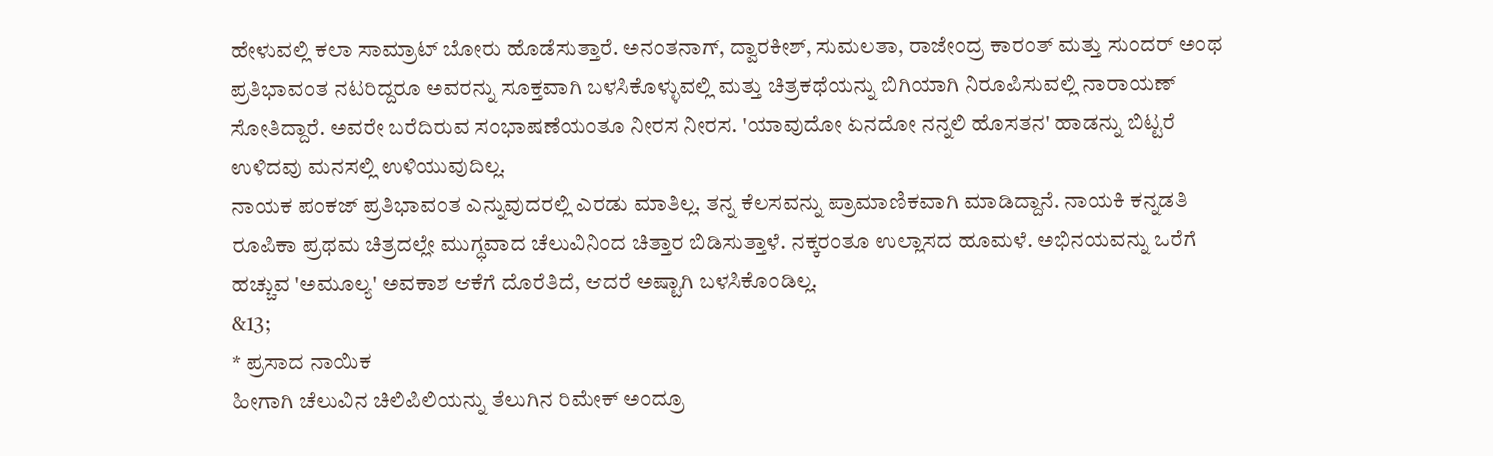ಹೇಳುವಲ್ಲಿ ಕಲಾ ಸಾಮ್ರಾಟ್ ಬೋರು ಹೊಡೆಸುತ್ತಾರೆ. ಅನಂತನಾಗ್, ದ್ವಾರಕೀಶ್, ಸುಮಲತಾ, ರಾಜೇಂದ್ರ ಕಾರಂತ್ ಮತ್ತು ಸುಂದರ್ ಅಂಥ ಪ್ರತಿಭಾವಂತ ನಟರಿದ್ದರೂ ಅವರನ್ನು ಸೂಕ್ತವಾಗಿ ಬಳಸಿಕೊಳ್ಳುವಲ್ಲಿ ಮತ್ತು ಚಿತ್ರಕಥೆಯನ್ನು ಬಿಗಿಯಾಗಿ ನಿರೂಪಿಸುವಲ್ಲಿ ನಾರಾಯಣ್ ಸೋತಿದ್ದಾರೆ. ಅವರೇ ಬರೆದಿರುವ ಸಂಭಾಷಣೆಯಂತೂ ನೀರಸ ನೀರಸ. 'ಯಾವುದೋ ಏನದೋ ನನ್ನಲಿ ಹೊಸತನ' ಹಾಡನ್ನು ಬಿಟ್ಟರೆ ಉಳಿದವು ಮನಸಲ್ಲಿ ಉಳಿಯುವುದಿಲ್ಲ.
ನಾಯಕ ಪಂಕಜ್ ಪ್ರತಿಭಾವಂತ ಎನ್ನುವುದರಲ್ಲಿ ಎರಡು ಮಾತಿಲ್ಲ. ತನ್ನ ಕೆಲಸವನ್ನು ಪ್ರಾಮಾಣಿಕವಾಗಿ ಮಾಡಿದ್ದಾನೆ. ನಾಯಕಿ ಕನ್ನಡತಿ ರೂಪಿಕಾ ಪ್ರಥಮ ಚಿತ್ರದಲ್ಲೇ ಮುಗ್ಧವಾದ ಚೆಲುವಿನಿಂದ ಚಿತ್ತಾರ ಬಿಡಿಸುತ್ತಾಳೆ. ನಕ್ಕರಂತೂ ಉಲ್ಲಾಸದ ಹೂಮಳೆ. ಅಭಿನಯವನ್ನು ಒರೆಗೆ ಹಚ್ಚುವ 'ಅಮೂಲ್ಯ' ಅವಕಾಶ ಆಕೆಗೆ ದೊರೆತಿದೆ, ಆದರೆ ಅಷ್ಟಾಗಿ ಬಳಸಿಕೊಂಡಿಲ್ಲ.
&13;
* ಪ್ರಸಾದ ನಾಯಿಕ
ಹೀಗಾಗಿ ಚೆಲುವಿನ ಚಿಲಿಪಿಲಿಯನ್ನು ತೆಲುಗಿನ ರಿಮೇಕ್ ಅಂದ್ರೂ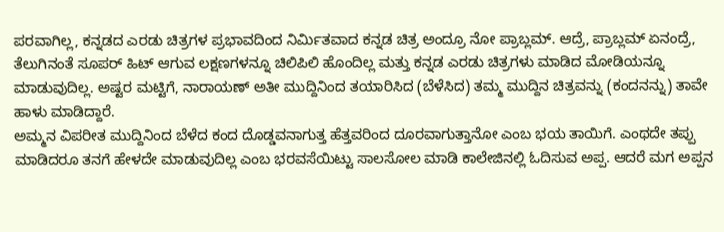ಪರವಾಗಿಲ್ಲ, ಕನ್ನಡದ ಎರಡು ಚಿತ್ರಗಳ ಪ್ರಭಾವದಿಂದ ನಿರ್ಮಿತವಾದ ಕನ್ನಡ ಚಿತ್ರ ಅಂದ್ರೂ ನೋ ಪ್ರಾಬ್ಲಮ್. ಆದ್ರೆ, ಪ್ರಾಬ್ಲಮ್ ಏನಂದ್ರೆ, ತೆಲುಗಿನಂತೆ ಸೂಪರ್ ಹಿಟ್ ಆಗುವ ಲಕ್ಷಣಗಳನ್ನೂ ಚಿಲಿಪಿಲಿ ಹೊಂದಿಲ್ಲ ಮತ್ತು ಕನ್ನಡ ಎರಡು ಚಿತ್ರಗಳು ಮಾಡಿದ ಮೋಡಿಯನ್ನೂ ಮಾಡುವುದಿಲ್ಲ. ಅಷ್ಟರ ಮಟ್ಟಿಗೆ, ನಾರಾಯಣ್ ಅತೀ ಮುದ್ದಿನಿಂದ ತಯಾರಿಸಿದ (ಬೆಳೆಸಿದ) ತಮ್ಮ ಮುದ್ದಿನ ಚಿತ್ರವನ್ನು (ಕಂದನನ್ನು) ತಾವೇ ಹಾಳು ಮಾಡಿದ್ದಾರೆ.
ಅಮ್ಮನ ವಿಪರೀತ ಮುದ್ದಿನಿಂದ ಬೆಳೆದ ಕಂದ ದೊಡ್ಡವನಾಗುತ್ತ ಹೆತ್ತವರಿಂದ ದೂರವಾಗುತ್ತಾನೋ ಎಂಬ ಭಯ ತಾಯಿಗೆ. ಎಂಥದೇ ತಪ್ಪು ಮಾಡಿದರೂ ತನಗೆ ಹೇಳದೇ ಮಾಡುವುದಿಲ್ಲ ಎಂಬ ಭರವಸೆಯಿಟ್ಟು ಸಾಲಸೋಲ ಮಾಡಿ ಕಾಲೇಜಿನಲ್ಲಿ ಓದಿಸುವ ಅಪ್ಪ. ಆದರೆ ಮಗ ಅಪ್ಪನ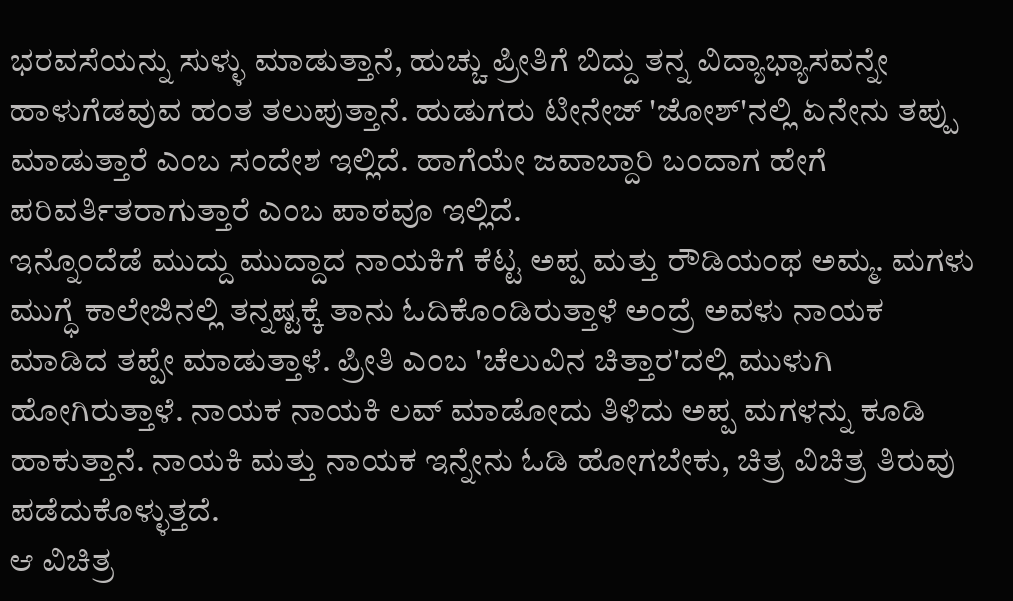ಭರವಸೆಯನ್ನು ಸುಳ್ಳು ಮಾಡುತ್ತಾನೆ, ಹುಚ್ಚು ಪ್ರೀತಿಗೆ ಬಿದ್ದು ತನ್ನ ವಿದ್ಯಾಭ್ಯಾಸವನ್ನೇ ಹಾಳುಗೆಡವುವ ಹಂತ ತಲುಪುತ್ತಾನೆ. ಹುಡುಗರು ಟೀನೇಜ್ 'ಜೋಶ್'ನಲ್ಲಿ ಏನೇನು ತಪ್ಪು ಮಾಡುತ್ತಾರೆ ಎಂಬ ಸಂದೇಶ ಇಲ್ಲಿದೆ. ಹಾಗೆಯೇ ಜವಾಬ್ದಾರಿ ಬಂದಾಗ ಹೇಗೆ ಪರಿವರ್ತಿತರಾಗುತ್ತಾರೆ ಎಂಬ ಪಾಠವೂ ಇಲ್ಲಿದೆ.
ಇನ್ನೊಂದೆಡೆ ಮುದ್ದು ಮುದ್ದಾದ ನಾಯಕಿಗೆ ಕೆಟ್ಟ ಅಪ್ಪ ಮತ್ತು ರೌಡಿಯಂಥ ಅಮ್ಮ. ಮಗಳು ಮುಗ್ಧೆ ಕಾಲೇಜಿನಲ್ಲಿ ತನ್ನಷ್ಟಕ್ಕೆ ತಾನು ಓದಿಕೊಂಡಿರುತ್ತಾಳೆ ಅಂದ್ರೆ ಅವಳು ನಾಯಕ ಮಾಡಿದ ತಪ್ಪೇ ಮಾಡುತ್ತಾಳೆ. ಪ್ರೀತಿ ಎಂಬ 'ಚೆಲುವಿನ ಚಿತ್ತಾರ'ದಲ್ಲಿ ಮುಳುಗಿ ಹೋಗಿರುತ್ತಾಳೆ. ನಾಯಕ ನಾಯಕಿ ಲವ್ ಮಾಡೋದು ತಿಳಿದು ಅಪ್ಪ ಮಗಳನ್ನು ಕೂಡಿ ಹಾಕುತ್ತಾನೆ. ನಾಯಕಿ ಮತ್ತು ನಾಯಕ ಇನ್ನೇನು ಓಡಿ ಹೋಗಬೇಕು, ಚಿತ್ರ ವಿಚಿತ್ರ ತಿರುವು ಪಡೆದುಕೊಳ್ಳುತ್ತದೆ.
ಆ ವಿಚಿತ್ರ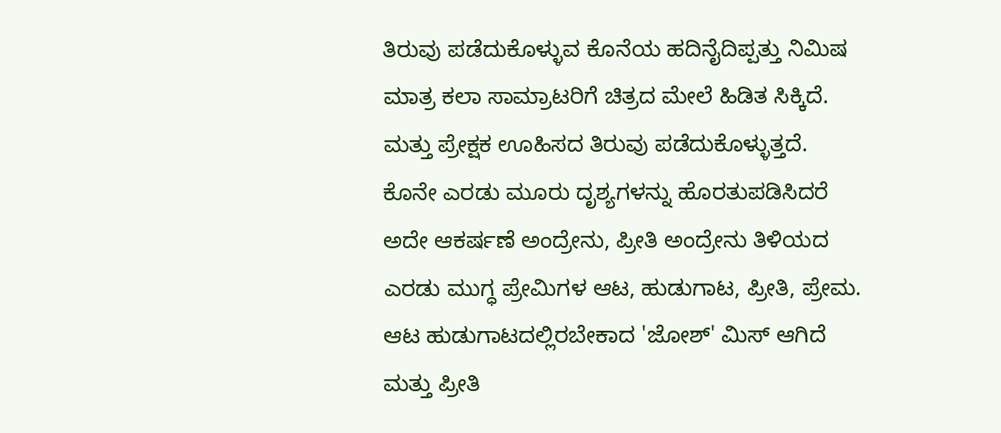ತಿರುವು ಪಡೆದುಕೊಳ್ಳುವ ಕೊನೆಯ ಹದಿನೈದಿಪ್ಪತ್ತು ನಿಮಿಷ ಮಾತ್ರ ಕಲಾ ಸಾಮ್ರಾಟರಿಗೆ ಚಿತ್ರದ ಮೇಲೆ ಹಿಡಿತ ಸಿಕ್ಕಿದೆ. ಮತ್ತು ಪ್ರೇಕ್ಷಕ ಊಹಿಸದ ತಿರುವು ಪಡೆದುಕೊಳ್ಳುತ್ತದೆ. ಕೊನೇ ಎರಡು ಮೂರು ದೃಶ್ಯಗಳನ್ನು ಹೊರತುಪಡಿಸಿದರೆ ಅದೇ ಆಕರ್ಷಣೆ ಅಂದ್ರೇನು, ಪ್ರೀತಿ ಅಂದ್ರೇನು ತಿಳಿಯದ ಎರಡು ಮುಗ್ಧ ಪ್ರೇಮಿಗಳ ಆಟ, ಹುಡುಗಾಟ, ಪ್ರೀತಿ, ಪ್ರೇಮ. ಆಟ ಹುಡುಗಾಟದಲ್ಲಿರಬೇಕಾದ 'ಜೋಶ್' ಮಿಸ್ ಆಗಿದೆ ಮತ್ತು ಪ್ರೀತಿ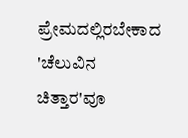ಪ್ರೇಮದಲ್ಲಿರಬೇಕಾದ 'ಚೆಲುವಿನ ಚಿತ್ತಾರ'ವೂ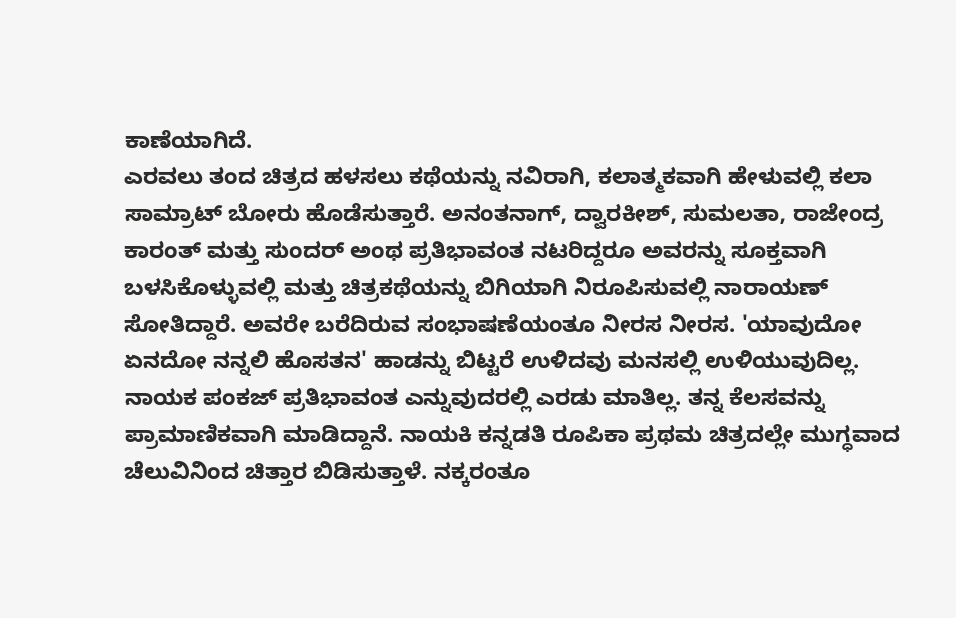ಕಾಣೆಯಾಗಿದೆ.
ಎರವಲು ತಂದ ಚಿತ್ರದ ಹಳಸಲು ಕಥೆಯನ್ನು ನವಿರಾಗಿ, ಕಲಾತ್ಮಕವಾಗಿ ಹೇಳುವಲ್ಲಿ ಕಲಾ ಸಾಮ್ರಾಟ್ ಬೋರು ಹೊಡೆಸುತ್ತಾರೆ. ಅನಂತನಾಗ್, ದ್ವಾರಕೀಶ್, ಸುಮಲತಾ, ರಾಜೇಂದ್ರ ಕಾರಂತ್ ಮತ್ತು ಸುಂದರ್ ಅಂಥ ಪ್ರತಿಭಾವಂತ ನಟರಿದ್ದರೂ ಅವರನ್ನು ಸೂಕ್ತವಾಗಿ ಬಳಸಿಕೊಳ್ಳುವಲ್ಲಿ ಮತ್ತು ಚಿತ್ರಕಥೆಯನ್ನು ಬಿಗಿಯಾಗಿ ನಿರೂಪಿಸುವಲ್ಲಿ ನಾರಾಯಣ್ ಸೋತಿದ್ದಾರೆ. ಅವರೇ ಬರೆದಿರುವ ಸಂಭಾಷಣೆಯಂತೂ ನೀರಸ ನೀರಸ. 'ಯಾವುದೋ ಏನದೋ ನನ್ನಲಿ ಹೊಸತನ' ಹಾಡನ್ನು ಬಿಟ್ಟರೆ ಉಳಿದವು ಮನಸಲ್ಲಿ ಉಳಿಯುವುದಿಲ್ಲ.
ನಾಯಕ ಪಂಕಜ್ ಪ್ರತಿಭಾವಂತ ಎನ್ನುವುದರಲ್ಲಿ ಎರಡು ಮಾತಿಲ್ಲ. ತನ್ನ ಕೆಲಸವನ್ನು ಪ್ರಾಮಾಣಿಕವಾಗಿ ಮಾಡಿದ್ದಾನೆ. ನಾಯಕಿ ಕನ್ನಡತಿ ರೂಪಿಕಾ ಪ್ರಥಮ ಚಿತ್ರದಲ್ಲೇ ಮುಗ್ಧವಾದ ಚೆಲುವಿನಿಂದ ಚಿತ್ತಾರ ಬಿಡಿಸುತ್ತಾಳೆ. ನಕ್ಕರಂತೂ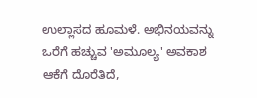ಉಲ್ಲಾಸದ ಹೂಮಳೆ. ಅಭಿನಯವನ್ನು ಒರೆಗೆ ಹಚ್ಚುವ 'ಅಮೂಲ್ಯ' ಅವಕಾಶ ಆಕೆಗೆ ದೊರೆತಿದೆ,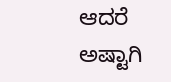ಆದರೆ ಅಷ್ಟಾಗಿ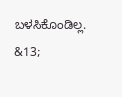ಬಳಸಿಕೊಂಡಿಲ್ಲ.
&13;